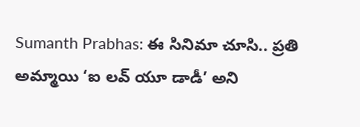Sumanth Prabhas: ఈ సినిమా చూసి.. ప్రతి అమ్మాయి ‘ఐ లవ్ యూ డాడీ’ అని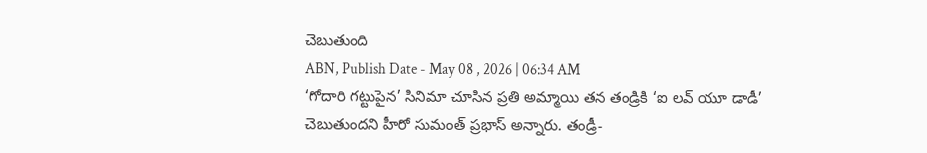చెబుతుంది
ABN, Publish Date - May 08 , 2026 | 06:34 AM
‘గోదారి గట్టుపైన’ సినిమా చూసిన ప్రతి అమ్మాయి తన తండ్రికి ‘ఐ లవ్ యూ డాడీ’ చెబుతుందని హీరో సుమంత్ ప్రభాస్ అన్నారు. తండ్రీ-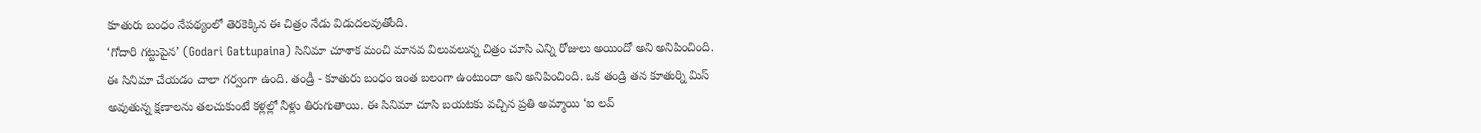కూతురు బంధం నేపథ్యంలో తెరకెక్కిన ఈ చిత్రం నేడు విడుదలవుతోంది.
‘గోదారి గట్టుపైన’ (Godari Gattupaina) సినిమా చూశాక మంచి మానవ విలువలున్న చిత్రం చూసి ఎన్ని రోజులు అయిందో అని అనిపించింది. ఈ సినిమా చేయడం చాలా గర్వంగా ఉంది. తండ్రీ - కూతురు బంధం ఇంత బలంగా ఉంటుందా అని అనిపించింది. ఒక తండ్రి తన కూతుర్ని మిస్ అవుతున్న క్షణాలను తలచుకుంటే కళ్లల్లో నీళ్లు తిరుగుతాయి. ఈ సినిమా చూసి బయటకు వచ్చిన ప్రతి అమ్మాయి ‘ఐ లవ్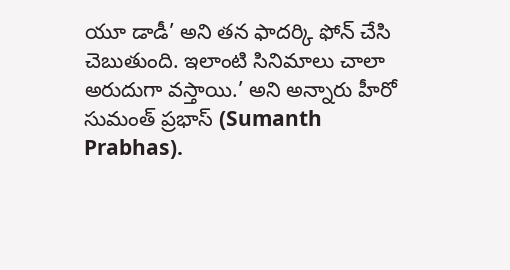యూ డాడీ’ అని తన ఫాదర్కి ఫోన్ చేసి చెబుతుంది. ఇలాంటి సినిమాలు చాలా అరుదుగా వస్తాయి.’ అని అన్నారు హీరో సుమంత్ ప్రభాస్ (Sumanth Prabhas).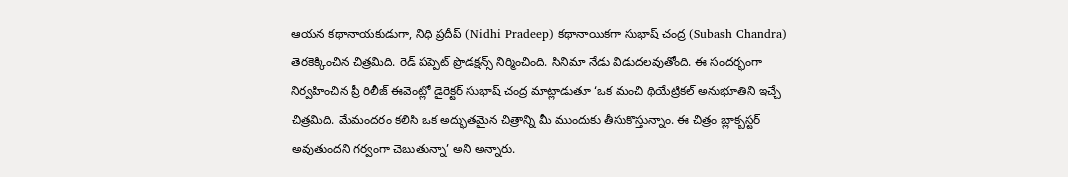ఆయన కథానాయకుడుగా, నిధి ప్రదీప్ (Nidhi Pradeep) కథానాయికగా సుభాష్ చంద్ర (Subash Chandra) తెరకెక్కించిన చిత్రమిది. రెడ్ పప్పెట్ ప్రొడక్షన్స్ నిర్మించింది. సినిమా నేడు విడుదలవుతోంది. ఈ సందర్భంగా నిర్వహించిన ప్రీ రిలీజ్ ఈవెంట్లో డైరెక్టర్ సుభాష్ చంద్ర మాట్లాడుతూ ‘ఒక మంచి థియేట్రికల్ అనుభూతిని ఇచ్చే చిత్రమిది. మేమందరం కలిసి ఒక అద్భుతమైన చిత్రాన్ని మీ ముందుకు తీసుకొస్తున్నాం. ఈ చిత్రం బ్లాక్బస్టర్ అవుతుందని గర్వంగా చెబుతున్నా’ అని అన్నారు.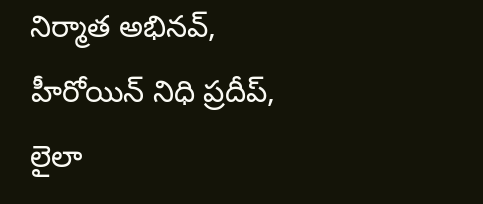నిర్మాత అభినవ్, హీరోయిన్ నిధి ప్రదీప్, లైలా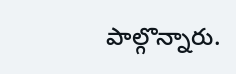పాల్గొన్నారు.